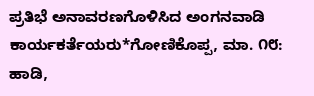ಪ್ರತಿಭೆ ಅನಾವರಣಗೊಳಿಸಿದ ಅಂಗನವಾಡಿ ಕಾರ್ಯಕರ್ತೆಯರು*ಗೋಣಿಕೊಪ್ಪ, ಮಾ. ೧೮: ಹಾಡಿ,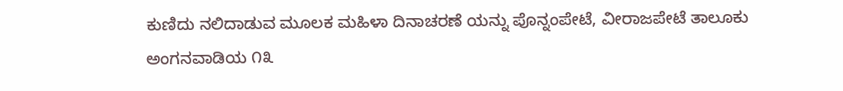ಕುಣಿದು ನಲಿದಾಡುವ ಮೂಲಕ ಮಹಿಳಾ ದಿನಾಚರಣೆ ಯನ್ನು ಪೊನ್ನಂಪೇಟೆ, ವೀರಾಜಪೇಟೆ ತಾಲೂಕು ಅಂಗನವಾಡಿಯ ೧೩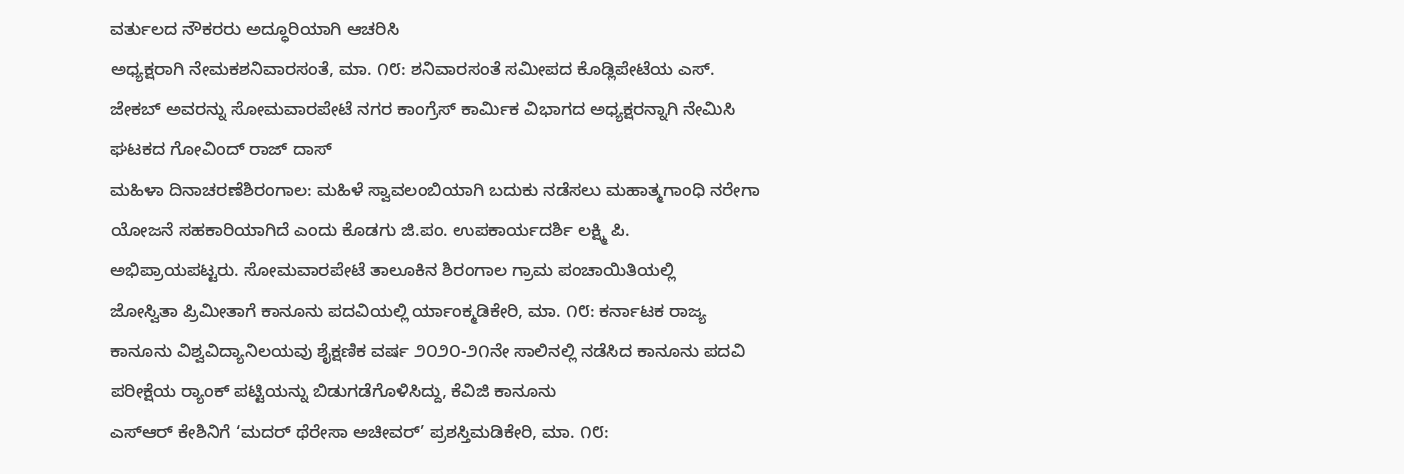ವರ್ತುಲದ ನೌಕರರು ಅದ್ಧೂರಿಯಾಗಿ ಆಚರಿಸಿ
ಅಧ್ಯಕ್ಷರಾಗಿ ನೇಮಕಶನಿವಾರಸಂತೆ, ಮಾ. ೧೮: ಶನಿವಾರಸಂತೆ ಸಮೀಪದ ಕೊಡ್ಲಿಪೇಟೆಯ ಎಸ್. ಜೇಕಬ್ ಅವರನ್ನು ಸೋಮವಾರಪೇಟೆ ನಗರ ಕಾಂಗ್ರೆಸ್ ಕಾರ್ಮಿಕ ವಿಭಾಗದ ಅಧ್ಯಕ್ಷರನ್ನಾಗಿ ನೇಮಿಸಿ ಘಟಕದ ಗೋವಿಂದ್ ರಾಜ್ ದಾಸ್
ಮಹಿಳಾ ದಿನಾಚರಣೆಶಿರಂಗಾಲ: ಮಹಿಳೆ ಸ್ವಾವಲಂಬಿಯಾಗಿ ಬದುಕು ನಡೆಸಲು ಮಹಾತ್ಮಗಾಂಧಿ ನರೇಗಾ ಯೋಜನೆ ಸಹಕಾರಿಯಾಗಿದೆ ಎಂದು ಕೊಡಗು ಜಿ.ಪಂ. ಉಪಕಾರ್ಯದರ್ಶಿ ಲಕ್ಷ್ಮಿ ಪಿ. ಅಭಿಪ್ರಾಯಪಟ್ಟರು. ಸೋಮವಾರಪೇಟೆ ತಾಲೂಕಿನ ಶಿರಂಗಾಲ ಗ್ರಾಮ ಪಂಚಾಯಿತಿಯಲ್ಲಿ
ಜೋಸ್ವಿತಾ ಪ್ರಿಮೀತಾಗೆ ಕಾನೂನು ಪದವಿಯಲ್ಲಿ ರ್ಯಾಂಕ್ಮಡಿಕೇರಿ, ಮಾ. ೧೮: ಕರ್ನಾಟಕ ರಾಜ್ಯ ಕಾನೂನು ವಿಶ್ವವಿದ್ಯಾನಿಲಯವು ಶೈಕ್ಷಣಿಕ ವರ್ಷ ೨೦೨೦-೨೧ನೇ ಸಾಲಿನಲ್ಲಿ ನಡೆಸಿದ ಕಾನೂನು ಪದವಿ ಪರೀಕ್ಷೆಯ ರ‍್ಯಾಂಕ್ ಪಟ್ಟಿಯನ್ನು ಬಿಡುಗಡೆಗೊಳಿಸಿದ್ದು, ಕೆವಿಜಿ ಕಾನೂನು
ಎಸ್ಆರ್ ಕೇಶಿನಿಗೆ ‘ಮದರ್ ಥೆರೇಸಾ ಅಚೀವರ್’ ಪ್ರಶಸ್ತಿಮಡಿಕೇರಿ, ಮಾ. ೧೮: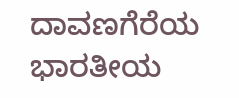ದಾವಣಗೆರೆಯ ಭಾರತೀಯ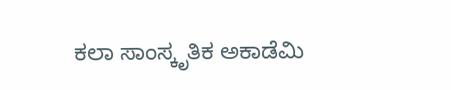ಕಲಾ ಸಾಂಸ್ಕೃತಿಕ ಅಕಾಡೆಮಿ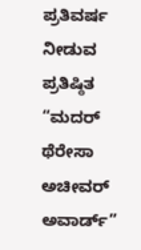ಪ್ರತಿವರ್ಷ ನೀಡುವ ಪ್ರತಿಷ್ಠಿತ “ಮದರ್ ಥೆರೇಸಾ ಅಚೀವರ್ ಅವಾರ್ಡ್”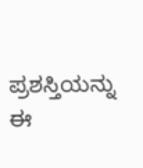ಪ್ರಶಸ್ತಿಯನ್ನು ಈ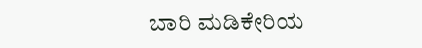ಬಾರಿ ಮಡಿಕೇರಿಯ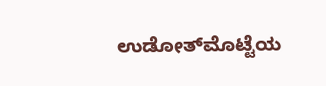ಉಡೋತ್‌ಮೊಟ್ಟೆಯ